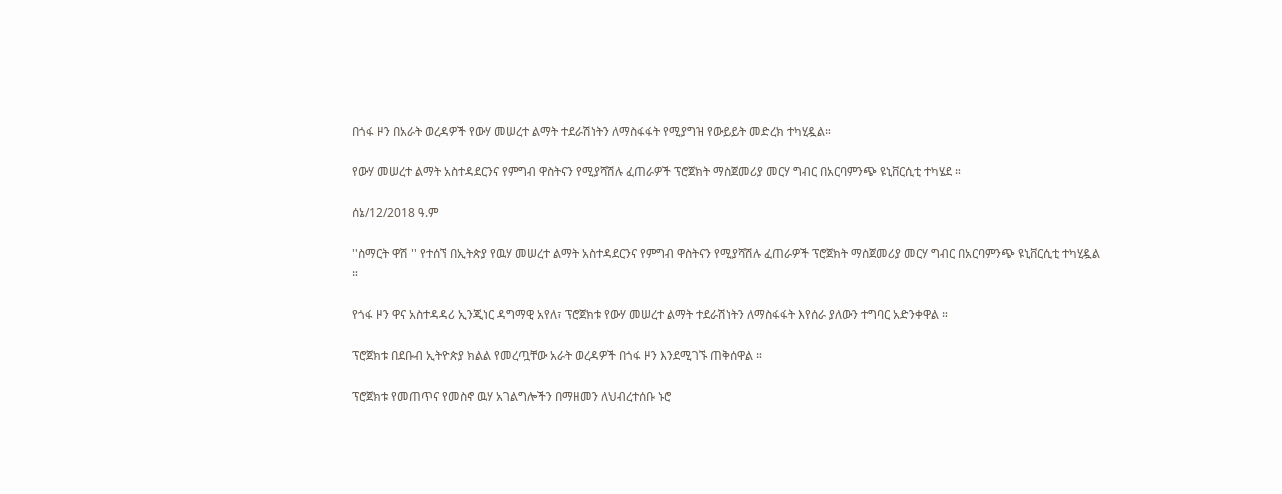በጎፋ ዞን በአራት ወረዳዎች የውሃ መሠረተ ልማት ተደራሽነትን ለማስፋፋት የሚያግዝ የውይይት መድረክ ተካሂዷል።

የውሃ መሠረተ ልማት አስተዳደርንና የምግብ ዋስትናን የሚያሻሽሉ ፈጠራዎች ፕሮጀክት ማስጀመሪያ መርሃ ግብር በአርባምንጭ ዩኒቨርሲቲ ተካሄደ ።

ሰኔ/12/2018 ዓ.ም

''ስማርት ዋሽ '' የተሰኘ በኢትጵያ የዉሃ መሠረተ ልማት አስተዳደርንና የምግብ ዋስትናን የሚያሻሽሉ ፈጠራዎች ፕሮጀክት ማስጀመሪያ መርሃ ግብር በአርባምንጭ ዩኒቨርሲቲ ተካሂዷል ።

የጎፋ ዞን ዋና አስተዳዳሪ ኢንጂነር ዳግማዊ አየለ፣ ፕሮጀክቱ የውሃ መሠረተ ልማት ተደራሽነትን ለማስፋፋት እየሰራ ያለውን ተግባር አድንቀዋል ።

ፕሮጀክቱ በደቡብ ኢትዮጵያ ክልል የመረጧቸው አራት ወረዳዎች በጎፋ ዞን እንደሚገኙ ጠቅሰዋል ።

ፕሮጀክቱ የመጠጥና የመስኖ ዉሃ አገልግሎችን በማዘመን ለህብረተሰቡ ኑሮ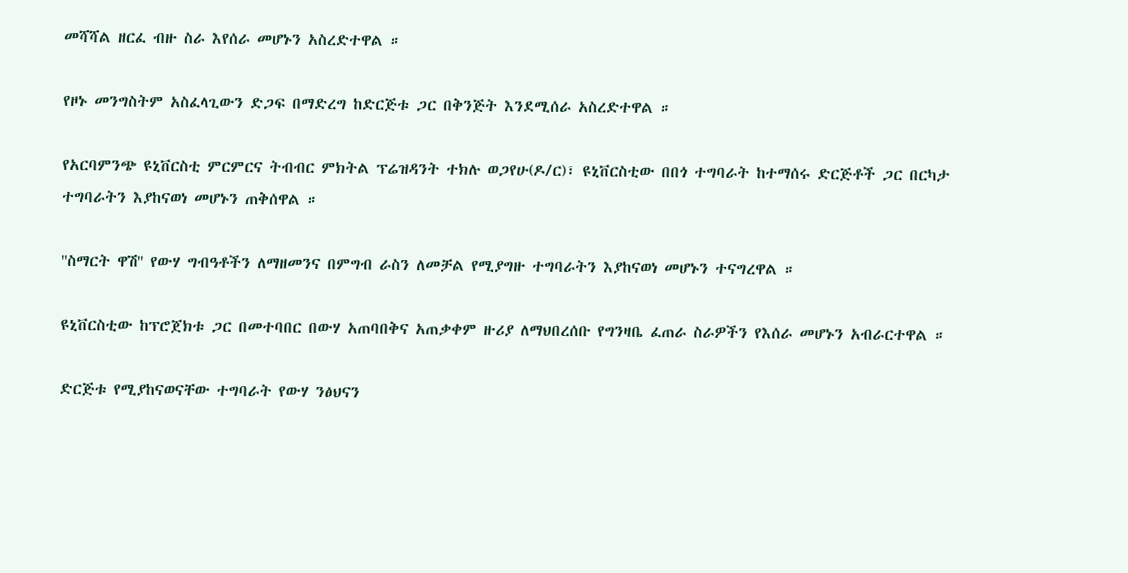መሻሻል ዘርፈ ብዙ ስራ እየሰራ መሆኑን አስረድተዋል ።

የዞኑ መንግስትም አስፈላጊውን ድጋፍ በማድረግ ከድርጅቱ ጋር በቅንጅት እንደሚሰራ አስረድተዋል ።

የአርባምንጭ ዩኒቨርስቲ ምርምርና ትብብር ምክትል ፕሬዝዳንት ተክሉ ወጋየሁ(ዶ/ር)፣ ዩኒቨርስቲው በበጎ ተግባራት ከተማሰሩ ድርጅቶች ጋር በርካታ ተግባራትን እያከናወነ መሆኑን ጠቅሰዋል ።

''ስማርት ዋሽ'' የውሃ ግብዓቶችን ለማዘመንና በምግብ ራስን ለመቻል የሚያግዙ ተግባራትን እያከናወነ መሆኑን ተናግረዋል ።

ዩኒቨርስቲው ከፕሮጀክቱ ጋር በመተባበር በውሃ አጠባበቅና አጠቃቀም ዙሪያ ለማህበረሰቡ የግንዛቤ ፈጠራ ስራዎችን የእሰራ መሆኑን አብራርተዋል ።

ድርጅቱ የሚያከናወናቸው ተግባራት የውሃ ንፅህናን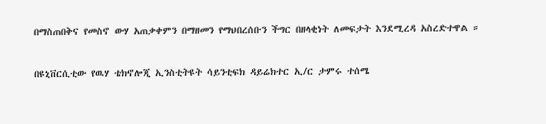በማስጠበቅና የመስኖ ውሃ አጠቃቀምን በማዘመን የማህበረሰቡን ችግር በዘላቂነት ለመፍታት እንደሚረዳ አስረድተዋል ።

በዩኒቨርሲቲው የዉሃ ቴክኖሎጂ ኢንስቲትዩት ሳይንቲፍክ ዳይሬክተር ኢ/ር ታምሩ ተሰሜ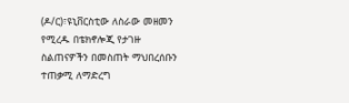(ዶ/ር)፣ዩኒቨርስቲው ለስራው መዘመን የሚረዱ በቴክኖሎጂ የታገዙ ስልጠናዎችን በመስጠት ማህበረሰቡን ተጠቃሚ ለማድረግ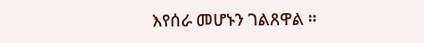እየሰራ መሆኑን ገልጸዋል ።